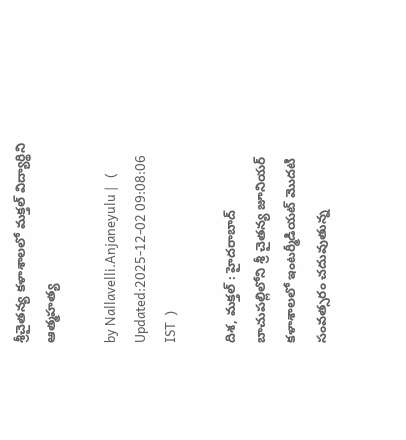శ్రీచైత‌న్య క‌ళాశాల‌లో మ‌క్త‌ల్ విద్యార్థిని ఆత్మ‌హ‌త్య

by Nallavelli.Anjaneyulu |   (  Updated:2025-12-02 09:08:06  IST  )

దిశ‌, మ‌క్త‌ల్ : హైద‌రాబాద్ బాచుప‌ల్లిలోని శ్రీ చైత‌న్య జూనియ‌ర్ క‌ళాశాల‌లో ఇంట‌ర్మీడియట్ మొద‌టి సంవ‌త్స‌రం చ‌దువుతున్న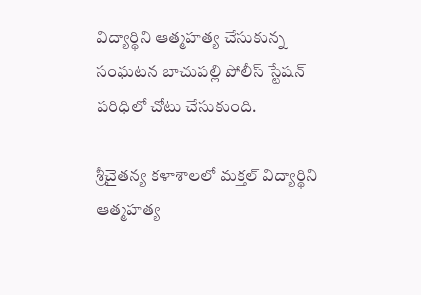విద్యార్థిని ఆత్మ‌హ‌త్య చేసుకున్న సంఘ‌ట‌న బాచుప‌ల్లి పోలీస్ స్టేష‌న్ ప‌రిధిలో చోటు చేసుకుంది.

శ్రీచైత‌న్య క‌ళాశాల‌లో మ‌క్త‌ల్ విద్యార్థిని ఆత్మ‌హ‌త్య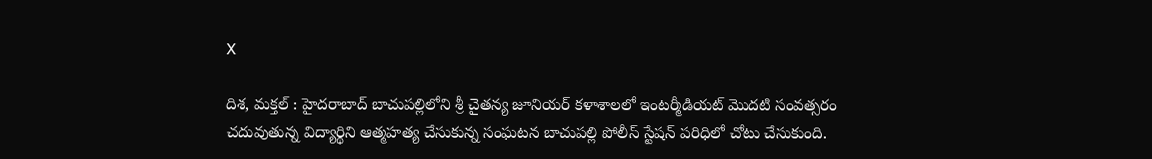X

దిశ‌, మ‌క్త‌ల్ : హైద‌రాబాద్ బాచుప‌ల్లిలోని శ్రీ చైత‌న్య జూనియ‌ర్ క‌ళాశాల‌లో ఇంట‌ర్మీడియట్ మొద‌టి సంవ‌త్స‌రం చ‌దువుతున్న విద్యార్థిని ఆత్మ‌హ‌త్య చేసుకున్న సంఘ‌ట‌న బాచుప‌ల్లి పోలీస్ స్టేష‌న్ ప‌రిధిలో చోటు చేసుకుంది.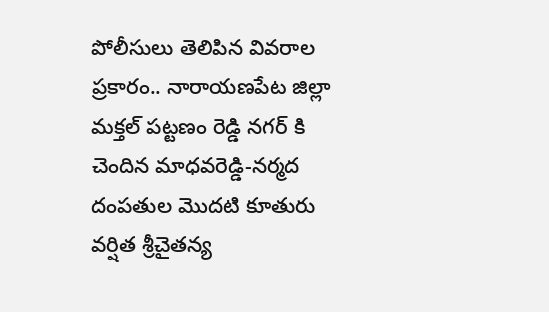పోలీసులు తెలిపిన వివ‌రాల ప్ర‌కారం.. నారాయ‌ణ‌పేట జిల్లా మ‌క్త‌ల్ ప‌ట్ట‌ణం రెడ్డి న‌గ‌ర్ కి చెందిన మాధ‌వ‌రెడ్డి-న‌ర్మ‌ద దంప‌తుల మొద‌టి కూతురు వ‌ర్షిత శ్రీచైత‌న్య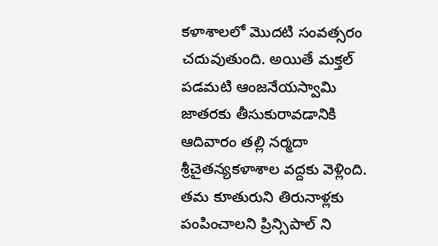క‌ళాశాల‌లో మొద‌టి సంవ‌త్స‌రం చ‌దువుతుంది. అయితే మ‌క్త‌ల్ ప‌డ‌మ‌టి ఆంజ‌నేయ‌స్వామి జాత‌ర‌కు తీసుకురావ‌డానికి ఆదివారం త‌ల్లి న‌ర్మ‌దా శ్రీచైత‌న్య‌క‌ళాశాల వ‌ద్ద‌కు వెళ్లింది. త‌మ కూతురుని తిరునాళ్ల‌కు పంపించాల‌ని ప్రిన్సిపాల్ ని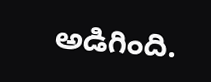అడిగింది.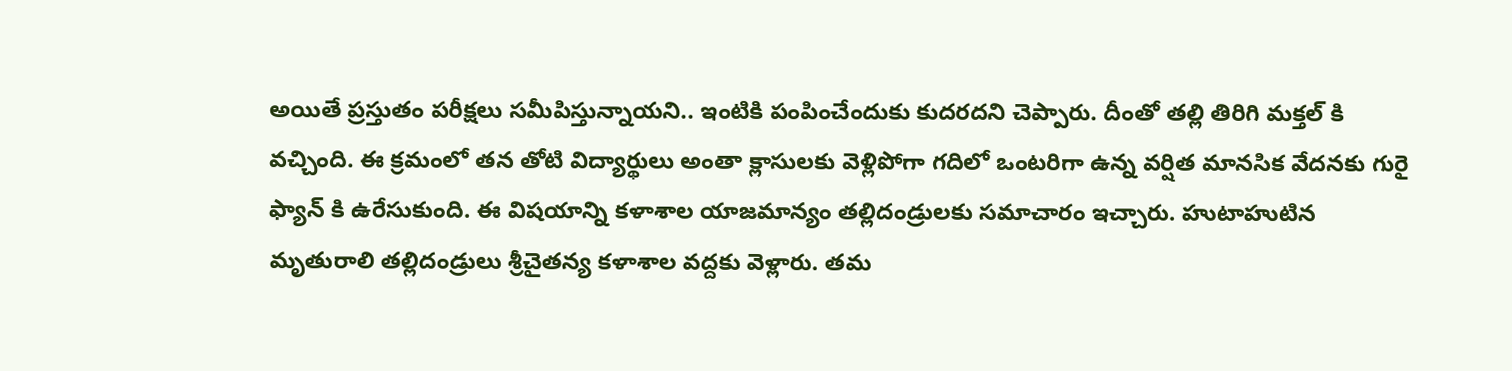అయితే ప్ర‌స్తుతం ప‌రీక్ష‌లు స‌మీపిస్తున్నాయని.. ఇంటికి పంపించేందుకు కుద‌ర‌ద‌ని చెప్పారు. దీంతో త‌ల్లి తిరిగి మ‌క్త‌ల్ కి వ‌చ్చింది. ఈ క్ర‌మంలో త‌న తోటి విద్యార్థులు అంతా క్లాసుల‌కు వెళ్లిపోగా గ‌దిలో ఒంట‌రిగా ఉన్న వ‌ర్షిత మానసిక వేద‌న‌కు గురై ఫ్యాన్ కి ఉరేసుకుంది. ఈ విష‌యాన్ని క‌ళాశాల యాజ‌మాన్యం త‌ల్లిదండ్రుల‌కు స‌మాచారం ఇచ్చారు. హుటాహుటిన మృతురాలి త‌ల్లిదండ్రులు శ్రీచైత‌న్య క‌ళాశాల వ‌ద్ద‌కు వెళ్లారు. త‌మ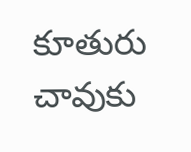కూతురు చావుకు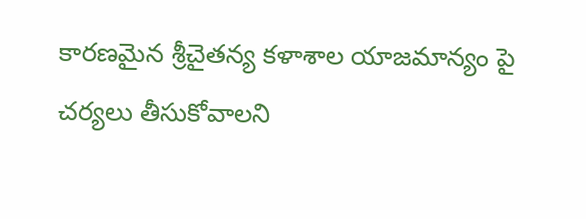కార‌ణ‌మైన‌ శ్రీచైత‌న్య క‌ళాశాల యాజ‌మాన్యం పై చ‌ర్య‌లు తీసుకోవాల‌ని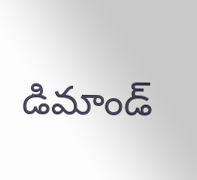డిమాండ్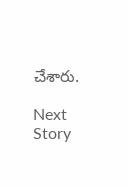చేశారు.

Next Story